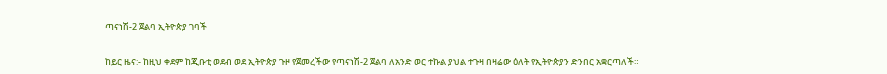ጣናነሽ-2 ጀልባ ኢትዮጵያ ገባች


ከይር ዜና:- ከዚህ ቀደም ከጂቡቲ ወደብ ወደ ኢትዮጵያ ጉዞ የጀመረችው የጣናነሽ-2 ጀልባ ለአንድ ወር ተኩል ያህል ተጉዛ በዛሬው ዕለት የኢትዮጵያን ድንበር አቋርጣለች።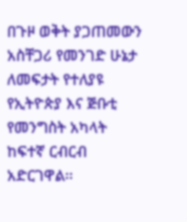በጉዞ ወቅት ያጋጠመውን አስቸጋሪ የመንገድ ሁኔታ ለመፍታት የተለያዩ የኢትዮጵያ እና ጅቡቲ የመንግስት አካላት  ከፍተኛ ርብርብ አድርገዋል፡፡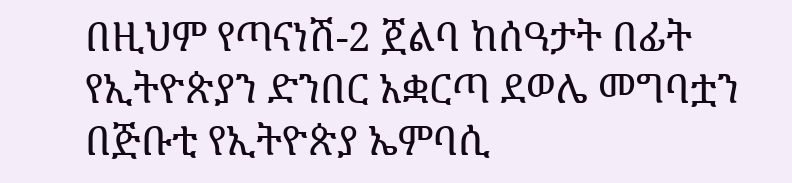በዚህም የጣናነሽ-2 ጀልባ ከሰዓታት በፊት የኢትዮጵያን ድንበር አቋርጣ ደወሌ መግባቷን በጅቡቲ የኢትዮጵያ ኤምባሲ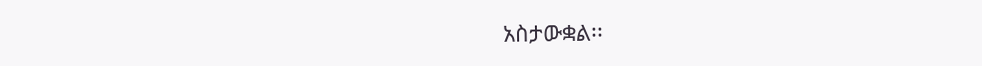አስታውቋል፡፡